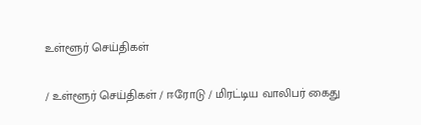உள்ளூர் செய்திகள்

/ உள்ளூர் செய்திகள் / ஈரோடு / மிரட்டிய வாலிபர் கைது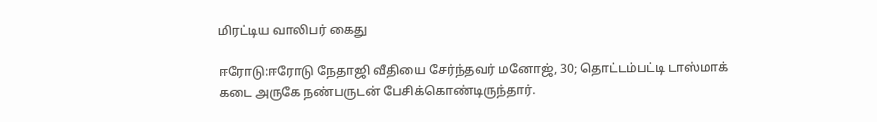மிரட்டிய வாலிபர் கைது

ஈரோடு:ஈரோடு நேதாஜி வீதியை சேர்ந்தவர் மனோஜ், 30; தொட்டம்பட்டி டாஸ்மாக் கடை அருகே நண்பருடன் பேசிக்கொண்டிருந்தார்.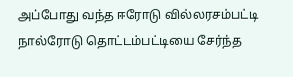அப்போது வந்த ஈரோடு வில்லரசம்பட்டி நால்ரோடு தொட்டம்பட்டியை சேர்ந்த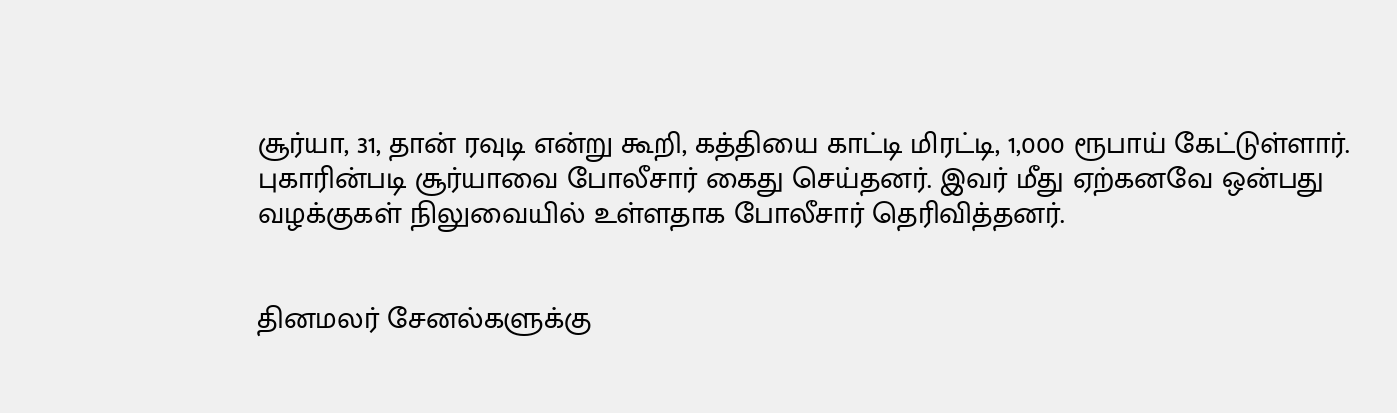சூர்யா, 31, தான் ரவுடி என்று கூறி, கத்தியை காட்டி மிரட்டி, 1,000 ரூபாய் கேட்டுள்ளார். புகாரின்படி சூர்யாவை போலீசார் கைது செய்தனர். இவர் மீது ஏற்கனவே ஒன்பது வழக்குகள் நிலுவையில் உள்ளதாக போலீசார் தெரிவித்தனர்.


தினமலர் சேனல்களுக்கு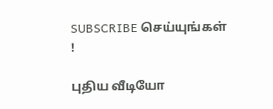SUBSCRIBE செய்யுங்கள் !

புதிய வீடியோ